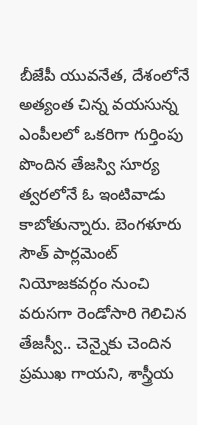బీజేపీ యువనేత, దేశంలోనే అత్యంత చిన్న వయసున్న ఎంపీలలో ఒకరిగా గుర్తింపు పొందిన తేజస్వి సూర్య త్వరలోనే ఓ ఇంటివాడు కాబోతున్నారు. బెంగళూరు సౌత్ పార్లమెంట్ నియోజకవర్గం నుంచి వరుసగా రెండోసారి గెలిచిన తేజస్వీ.. చెన్నైకు చెందిన ప్రముఖ గాయని, శాస్త్రీయ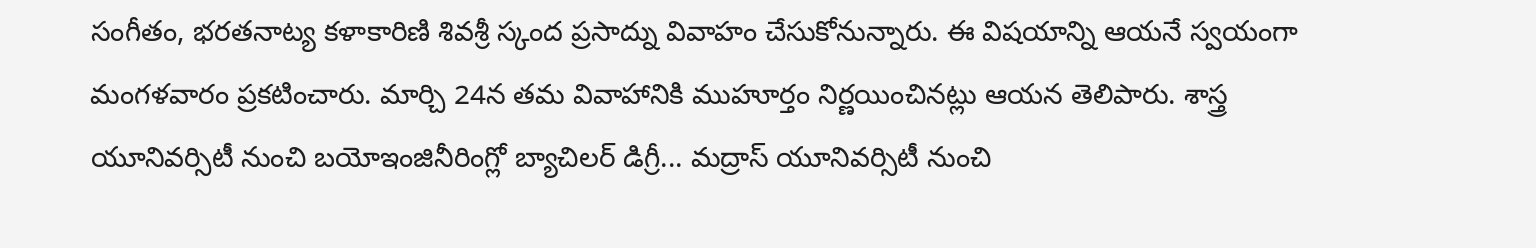సంగీతం, భరతనాట్య కళాకారిణి శివశ్రీ స్కంద ప్రసాద్ను వివాహం చేసుకోనున్నారు. ఈ విషయాన్ని ఆయనే స్వయంగా మంగళవారం ప్రకటించారు. మార్చి 24న తమ వివాహానికి ముహూర్తం నిర్ణయించినట్లు ఆయన తెలిపారు. శాస్త్ర యూనివర్సిటీ నుంచి బయోఇంజినీరింగ్లో బ్యాచిలర్ డిగ్రీ... మద్రాస్ యూనివర్సిటీ నుంచి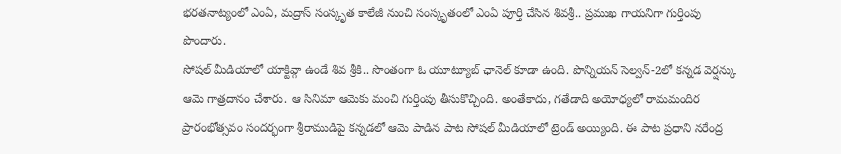భరతనాట్యంలో ఎంఏ, మద్రాస్ సంస్కృత కాలేజీ నుంచి సంస్కృతంలో ఎంఏ పూర్తి చేసిన శివశ్రీ.. ప్రముఖ గాయనిగా గుర్తింపు పొందారు.
సోషల్ మీడియాలో యాక్టివ్గా ఉండే శివ శ్రీకి.. సొంతంగా ఓ యూట్యూబ్ ఛానెల్ కూడా ఉంది. పొన్నియన్ సెల్వన్-2లో కన్నడ వెర్షన్కు ఆమె గాత్రదానం చేశారు. ఆ సినిమా ఆమెకు మంచి గుర్తింపు తీసుకొచ్చింది. అంతేకాదు, గతేడాది అయోధ్యలో రామమందిర ప్రారంభోత్సవం సందర్భంగా శ్రీరాముడిపై కన్నడలో ఆమె పాడిన పాట సోషల్ మీడియాలో ట్రెండ్ అయ్యింది. ఈ పాట ప్రధాని నరేంద్ర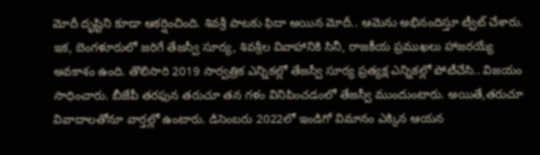మోదీ దృష్టిని కూడా ఆకర్షించింది. శివశ్రీ పాటకు ఫిదా అయిన మోదీ.. ఆమెను అభినందిస్తూ ట్వీట్ చేశారు.
ఇక, బెంగళూరులో జరిగే తేజస్వీ సూర్య, శివశ్రీల వివాహానికి సినీ, రాజకీయ ప్రముఖలు హాజరయ్యే అవకాశం ఉంది. తొలిసారి 2019 సార్వత్రిక ఎన్నికల్లో తేజస్వీ సూర్య ప్రత్యక్ష ఎన్నికల్లో పోటీచేసి.. విజయం సాధించారు. బీజేపీ తరఫున తరుచూ తన గళం వినిపించడంలో తేజస్వీ ముందుంటారు. అయితే,తరుచూ వివాదాలతోనూ వార్తల్లో ఉంటారు. డిసెంబరు 2022లో ఇండిగో విమానం ఎక్కిన ఆయన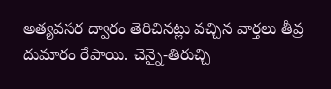అత్యవసర ద్వారం తెరిచినట్లు వచ్చిన వార్తలు తీవ్ర దుమారం రేపాయి. చెన్నై-తిరుచ్చి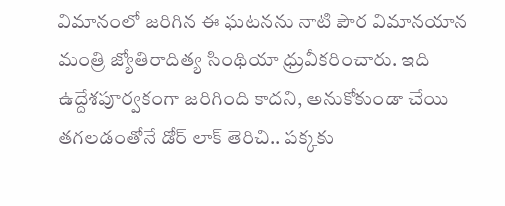విమానంలో జరిగిన ఈ ఘటనను నాటి పౌర విమానయాన మంత్రి జ్యోతిరాదిత్య సింథియా ధ్రువీకరించారు. ఇది ఉద్దేశపూర్వకంగా జరిగింది కాదని, అనుకోకుండా చేయి తగలడంతోనే డోర్ లాక్ తెరిచి.. పక్కకు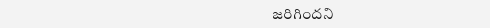జరిగిందని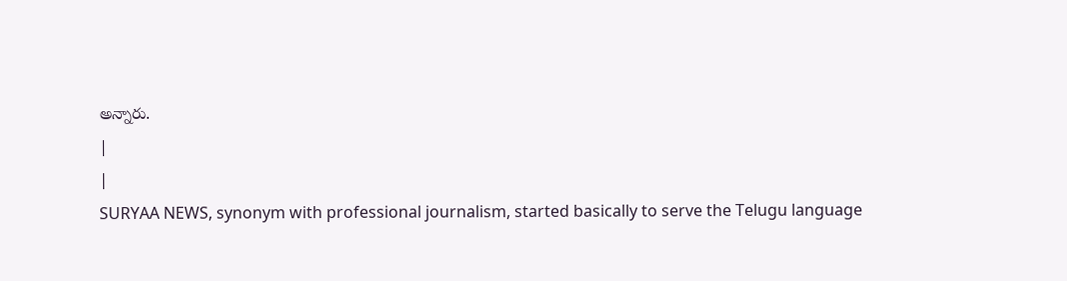అన్నారు.
|
|
SURYAA NEWS, synonym with professional journalism, started basically to serve the Telugu language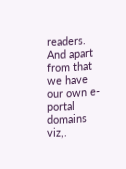readers. And apart from that we have our own e-portal domains viz,.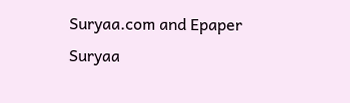Suryaa.com and Epaper Suryaa